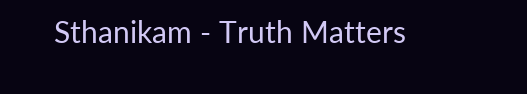Sthanikam - Truth Matters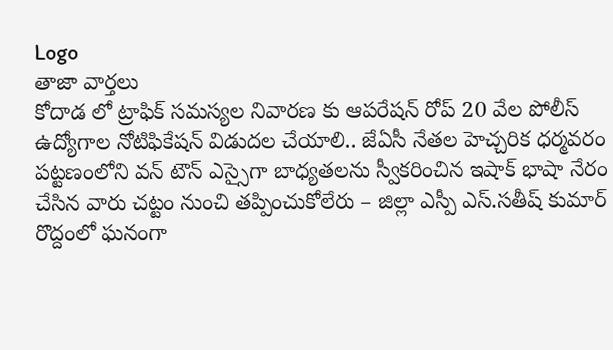Logo
తాజా వార్తలు
కోదాడ లో ట్రాఫిక్ సమస్యల నివారణ కు ఆపరేషన్ రోప్ 20 వేల పోలీస్ ఉద్యోగాల నోటిఫికేషన్ విడుదల చేయాలి.. జేఏసీ నేతల హెచ్చరిక ధర్మవరం పట్టణంలోని వన్ టౌన్ ఎస్సైగా బాధ్యతలను స్వీకరించిన ఇషాక్ భాషా నేరం చేసిన వారు చట్టం నుంచి తప్పించుకోలేరు – జిల్లా ఎస్పీ ఎస్.సతీష్ కుమార్ రొద్దంలో ఘనంగా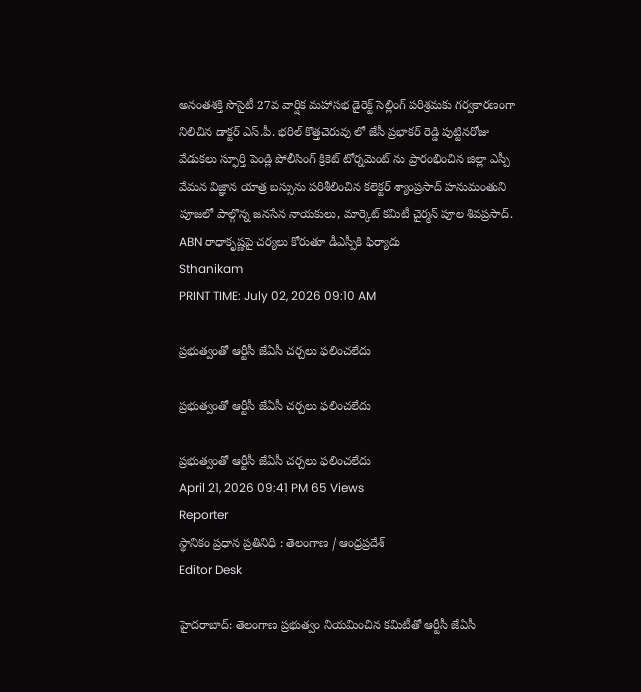అనంతశక్తి సొసైటీ 27వ వార్షిక మహాసభ డైరెక్ట్ సెల్లింగ్ పరిశ్రమకు గర్వకారణంగా నిలిచిన డాక్టర్ ఎస్.పీ. భరిల్ కొత్తచెరువు లో జేసీ ప్రభాకర్ రెడ్డి పుట్టినరోజు వేడుకలు స్ఫూర్తి పెండ్లి పోలీసింగ్ క్రికెట్ టోర్నమెంట్ ను ప్రారంభించిన జిల్లా ఎస్పీ వేమన విజ్ఞాన యాత్ర బస్సును పరిశీలించిన కలెక్టర్ శ్యాంప్రసాద్ హనుమంతుని పూజలో పాల్గొన్న జనసేన నాయకులు, మార్కెట్ కమిటీ చైర్మన్ పూల శివప్రసాద్. ABN రాధాకృష్ణపై చర్యలు కోరుతూ డీఎస్పీకి ఫిర్యాదు
Sthanikam
PRINT TIME: July 02, 2026 09:10 AM

ప్రభుత్వంతో ఆర్టీసీ జేఏసీ చర్చలు ఫలించలేదు

ప్రభుత్వంతో ఆర్టీసీ జేఏసీ చర్చలు ఫలించలేదు

ప్రభుత్వంతో ఆర్టీసీ జేఏసీ చర్చలు ఫలించలేదు
April 21, 2026 09:41 PM 65 Views
Reporter
స్థానికం ప్రధాన ప్రతినిధి : తెలంగాణ / ఆంధ్రప్రదేశ్
Editor Desk

హైదరాబాద్: తెలంగాణ ప్రభుత్వం నియమించిన కమిటీతో ఆర్టీసీ జేఏసీ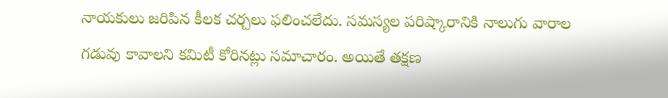నాయకులు జరిపిన కీలక చర్చలు ఫలించలేదు. సమస్యల పరిష్కారానికి నాలుగు వారాల గడువు కావాలని కమిటీ కోరినట్లు సమాచారం. అయితే తక్షణ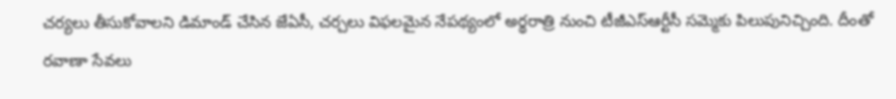చర్యలు తీసుకోవాలని డిమాండ్ చేసిన జేఏసీ, చర్చలు విఫలమైన నేపథ్యంలో అర్థరాత్రి నుంచి టీజీఎస్ఆర్టీసీ సమ్మెకు పిలుపునిచ్చింది. దీంతో రవాణా సేవలు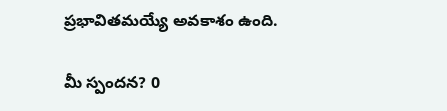ప్రభావితమయ్యే అవకాశం ఉంది.

మీ స్పందన? 0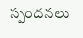స్పందనలు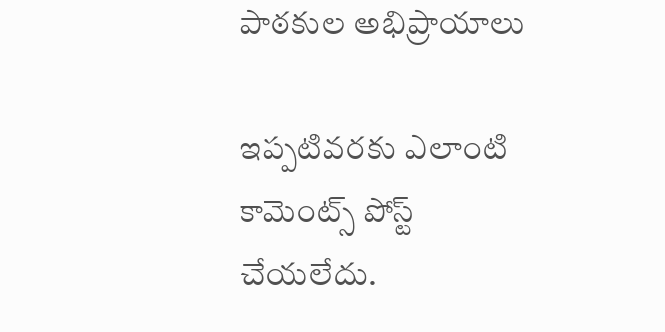పాఠకుల అభిప్రాయాలు

ఇప్పటివరకు ఎలాంటి కామెంట్స్ పోస్ట్ చేయలేదు.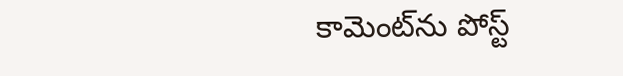కామెంట్‌ను పోస్ట్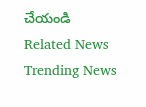చేయండి
Related News
Trending News